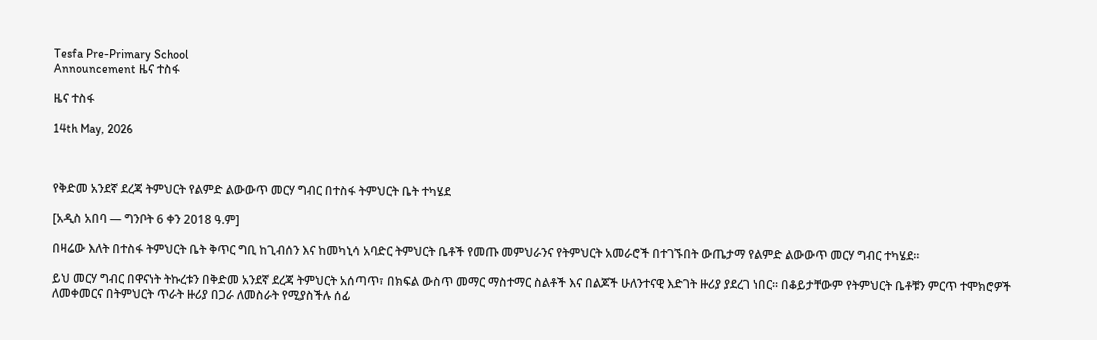Tesfa Pre-Primary School
Announcement ዜና ተስፋ

ዜና ተስፋ

14th May, 2026



የቅድመ አንደኛ ደረጃ ትምህርት የልምድ ልውውጥ መርሃ ግብር በተስፋ ትምህርት ቤት ተካሄደ

[አዲስ አበባ — ግንቦት 6 ቀን 2018 ዓ.ም]

በዛሬው እለት በተስፋ ትምህርት ቤት ቅጥር ግቢ ከጊብሰን እና ከመካኒሳ አባድር ትምህርት ቤቶች የመጡ መምህራንና የትምህርት አመራሮች በተገኙበት ውጤታማ የልምድ ልውውጥ መርሃ ግብር ተካሄደ።

ይህ መርሃ ግብር በዋናነት ትኩረቱን በቅድመ አንደኛ ደረጃ ትምህርት አሰጣጥ፣ በክፍል ውስጥ መማር ማስተማር ስልቶች እና በልጆች ሁለንተናዊ እድገት ዙሪያ ያደረገ ነበር። በቆይታቸውም የትምህርት ቤቶቹን ምርጥ ተሞክሮዎች ለመቀመርና በትምህርት ጥራት ዙሪያ በጋራ ለመስራት የሚያስችሉ ሰፊ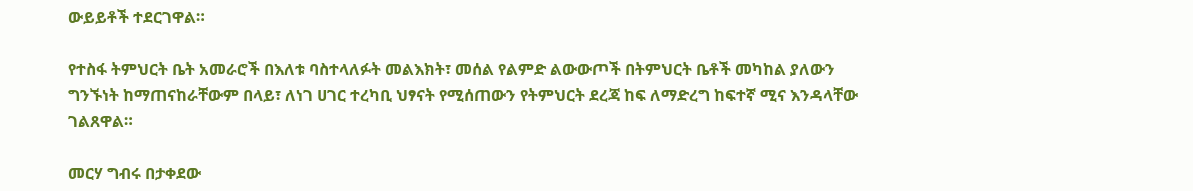ውይይቶች ተደርገዋል።

የተስፋ ትምህርት ቤት አመራሮች በእለቱ ባስተላለፉት መልእክት፣ መሰል የልምድ ልውውጦች በትምህርት ቤቶች መካከል ያለውን ግንኙነት ከማጠናከራቸውም በላይ፣ ለነገ ሀገር ተረካቢ ህፃናት የሚሰጠውን የትምህርት ደረጃ ከፍ ለማድረግ ከፍተኛ ሚና እንዳላቸው ገልጸዋል።

መርሃ ግብሩ በታቀደው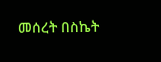መሰረት በስኬት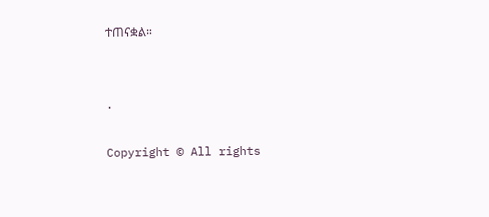ተጠናቋል።


.

Copyright © All rights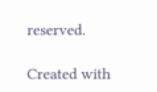reserved.

Created with